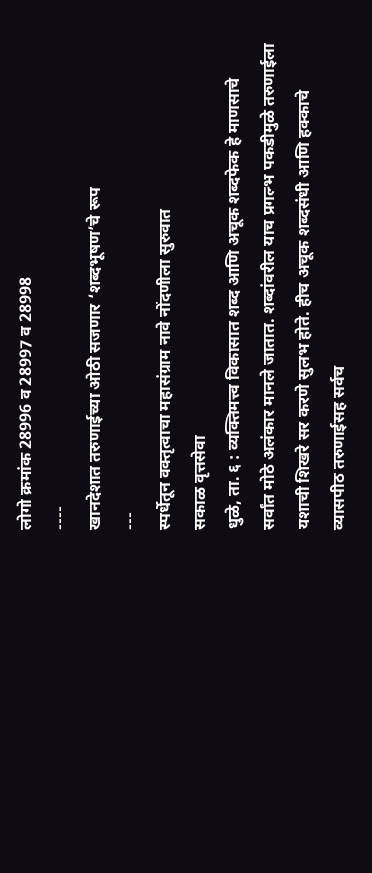लोगो क्रमांक 28996 व 28997 व 28998
----
खानदेशात तरुणाईच्या ओठी सजणार ‘शब्दभूषण’चे रूप
---
स्पर्धेतून वक्तृत्वाचा महासंग्राम नावे नोंदणीला सुरुवात
सकाळ वृत्तसेवा
धुळे, ता. ६ : व्यक्तिमत्त्व विकासात शब्द आणि अचूक शब्दफेक हे माणसाचे सर्वांत मोठे अलंकार मानले जातात. शब्दांवरील याच प्रगल्भ पकडीमुळे तरुणाईला यशाची शिखरे सर करणे सुलभ होते. हीच अचूक शब्दसंधी आणि हक्काचे व्यासपीठ तरुणाईसह सर्वच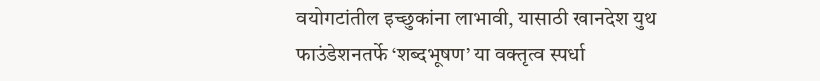वयोगटांतील इच्छुकांना लाभावी, यासाठी खानदेश युथ फाउंडेशनतर्फे ‘शब्दभूषण’ या वक्तृत्व स्पर्धा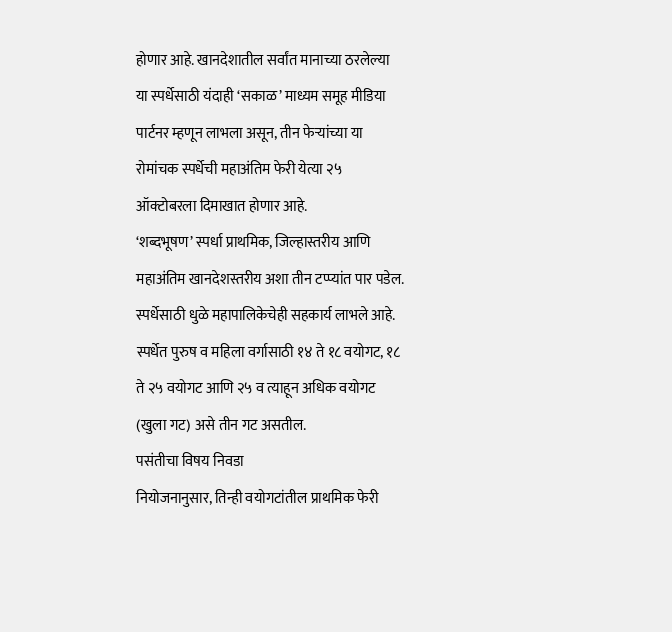होणार आहे. खानदेशातील सर्वांत मानाच्या ठरलेल्या या स्पर्धेसाठी यंदाही ‘सकाळ’ माध्यम समूह मीडिया पार्टनर म्हणून लाभला असून, तीन फेऱ्यांच्या या रोमांचक स्पर्धेची महाअंतिम फेरी येत्या २५ ऑक्टोबरला दिमाखात होणार आहे.
‘शब्दभूषण’ स्पर्धा प्राथमिक, जिल्हास्तरीय आणि महाअंतिम खानदेशस्तरीय अशा तीन टप्प्यांत पार पडेल. स्पर्धेसाठी धुळे महापालिकेचेही सहकार्य लाभले आहे. स्पर्धेत पुरुष व महिला वर्गासाठी १४ ते १८ वयोगट, १८ ते २५ वयोगट आणि २५ व त्याहून अधिक वयोगट (खुला गट) असे तीन गट असतील.
पसंतीचा विषय निवडा
नियोजनानुसार, तिन्ही वयोगटांतील प्राथमिक फेरी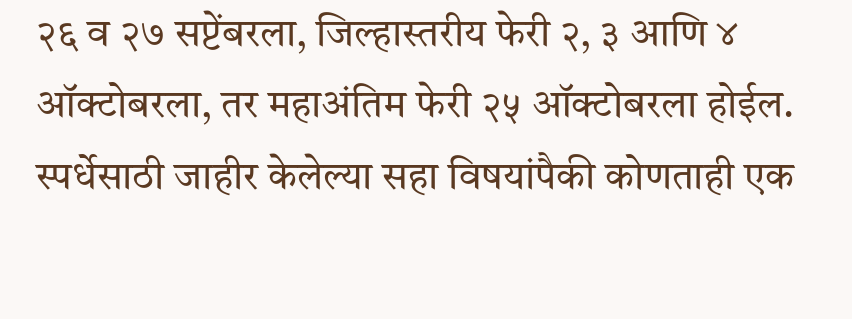२६ व २७ सप्टेंबरला, जिल्हास्तरीय फेरी २, ३ आणि ४ ऑक्टोबरला, तर महाअंतिम फेरी २५ ऑक्टोबरला होईल. स्पर्धेसाठी जाहीर केलेल्या सहा विषयांपैकी कोणताही एक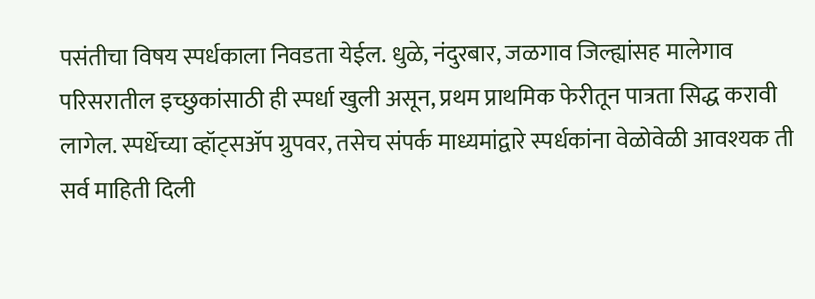पसंतीचा विषय स्पर्धकाला निवडता येईल. धुळे, नंदुरबार, जळगाव जिल्ह्यांसह मालेगाव परिसरातील इच्छुकांसाठी ही स्पर्धा खुली असून, प्रथम प्राथमिक फेरीतून पात्रता सिद्ध करावी लागेल. स्पर्धेच्या व्हॉट्सॲप ग्रुपवर, तसेच संपर्क माध्यमांद्वारे स्पर्धकांना वेळोवेळी आवश्यक ती सर्व माहिती दिली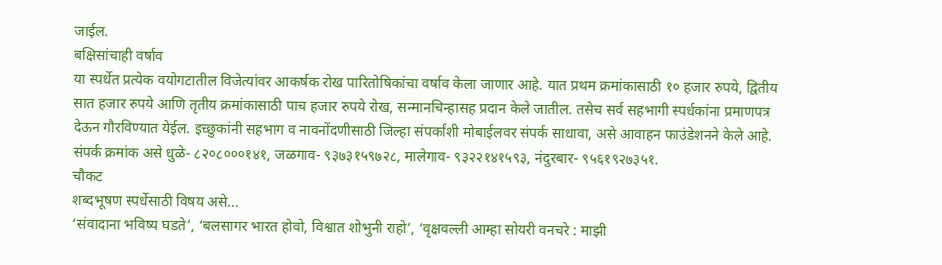जाईल.
बक्षिसांचाही वर्षाव
या स्पर्धेत प्रत्येक वयोगटातील विजेत्यांवर आकर्षक रोख पारितोषिकांचा वर्षाव केला जाणार आहे. यात प्रथम क्रमांकासाठी १० हजार रुपये, द्वितीय सात हजार रुपये आणि तृतीय क्रमांकासाठी पाच हजार रुपये रोख, सन्मानचिन्हासह प्रदान केले जातील. तसेच सर्व सहभागी स्पर्धकांना प्रमाणपत्र देऊन गौरविण्यात येईल. इच्छुकांनी सहभाग व नावनोंदणीसाठी जिल्हा संपर्कांशी मोबाईलवर संपर्क साधावा, असे आवाहन फाउंडेशनने केले आहे. संपर्क क्रमांक असे धुळे- ८२०८०००१४१, जळगाव- ९३७३१५९७२८, मालेगाव- ९३२२१४१५९३, नंदुरबार- ९५६१९२७३५१.
चौकट
शब्दभूषण स्पर्धेसाठी विषय असे...
‘संवादाना भविष्य घडते’, ‘बलसागर भारत होवो, विश्वात शोभुनी राहो’, ‘वृक्षवल्ली आम्हा सोयरी वनचरे : माझी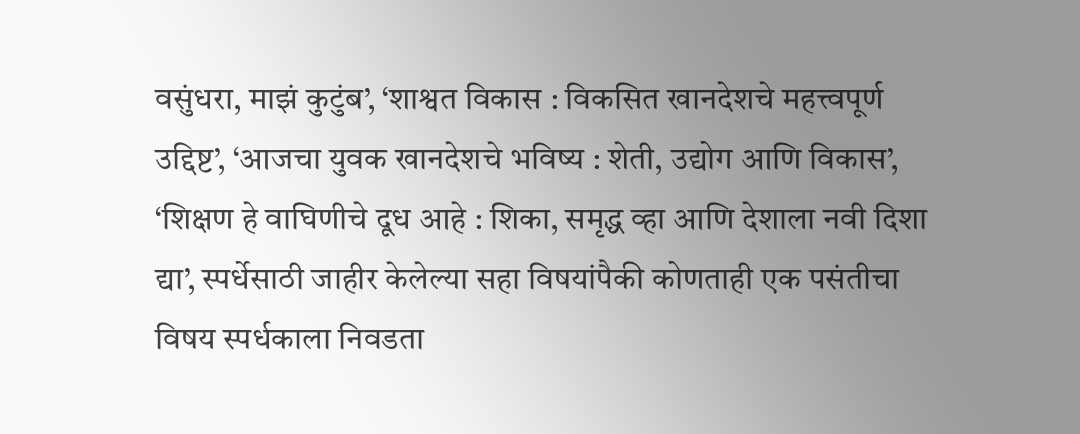वसुंधरा, माझं कुटुंब’, ‘शाश्वत विकास : विकसित खानदेशचे महत्त्वपूर्ण उद्दिष्ट’, ‘आजचा युवक खानदेशचे भविष्य : शेती, उद्योग आणि विकास’, ‘शिक्षण हे वाघिणीचे दूध आहे : शिका, समृद्ध व्हा आणि देशाला नवी दिशा द्या’, स्पर्धेसाठी जाहीर केलेल्या सहा विषयांपैकी कोणताही एक पसंतीचा विषय स्पर्धकाला निवडता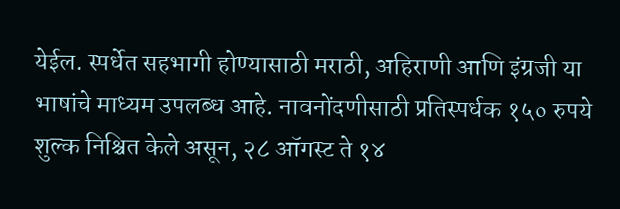येईल. स्पर्धेत सहभागी होण्यासाठी मराठी, अहिराणी आणि इंग्रजी या भाषांचे माध्यम उपलब्ध आहे. नावनोंदणीसाठी प्रतिस्पर्धक १५० रुपये शुल्क निश्चित केले असून, २८ ऑगस्ट ते १४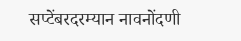सप्टेंबरदरम्यान नावनोंदणी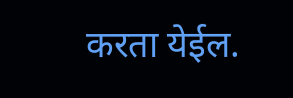करता येईल.